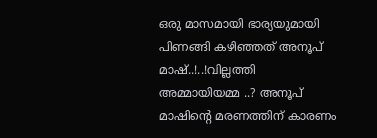ഒരു മാസമായി ഭാര്യയുമായി പിണങ്ങി കഴിഞ്ഞത് അനൂപ് മാഷ്..!..!വില്ലത്തി അമ്മായിയമ്മ ..? അനൂപ് മാഷിന്റെ മരണത്തിന് കാരണം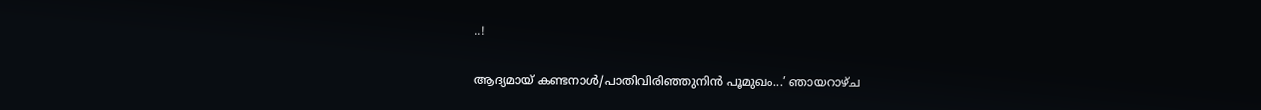..!

ആദ്യമായ് കണ്ടനാൾ/പാതിവിരിഞ്ഞുനിൻ പൂമുഖം...’ ഞായറാഴ്ച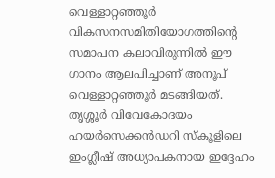വെള്ളാറ്റഞ്ഞൂർ വികസനസമിതിയോഗത്തിന്റെ സമാപന കലാവിരുന്നിൽ ഈ ഗാനം ആലപിച്ചാണ് അനൂപ് വെള്ളാറ്റഞ്ഞൂർ മടങ്ങിയത്. തൃശ്ശൂർ വിവേകോദയം ഹയർസെക്കൻഡറി സ്കൂളിലെ ഇംഗ്ലീഷ് അധ്യാപകനായ ഇദ്ദേഹം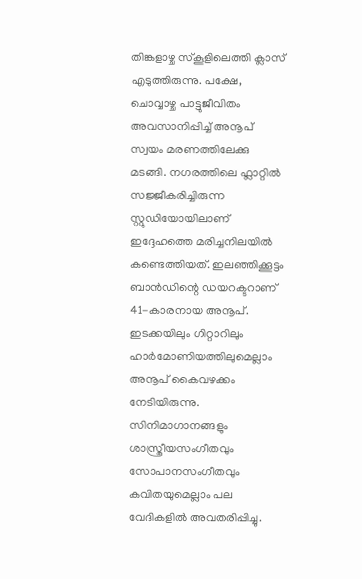തിങ്കളാഴ്ച സ്കൂളിലെത്തി ക്ലാസ് എടുത്തിരുന്നു. പക്ഷേ, ചൊവ്വാഴ്ച പാട്ടുജീവിതം അവസാനിപ്പിച്ച് അനൂപ് സ്വയം മരണത്തിലേക്കു മടങ്ങി. നഗരത്തിലെ ഫ്ലാറ്റിൽ സജ്ജീകരിച്ചിരുന്ന സ്റ്റുഡിയോയിലാണ് ഇദ്ദേഹത്തെ മരിച്ചനിലയിൽ കണ്ടെത്തിയത്. ഇലഞ്ഞിക്കൂട്ടം ബാൻഡിന്റെ ഡയറക്ടറാണ് 41-കാരനായ അനൂപ്.
ഇടക്കയിലും ഗിറ്റാറിലും ഹാർമോണിയത്തിലുമെല്ലാം അനൂപ് കൈവഴക്കം നേടിയിരുന്നു. സിനിമാഗാനങ്ങളും ശാസ്ത്രീയസംഗീതവും സോപാനസംഗീതവും കവിതയുമെല്ലാം പല വേദികളിൽ അവതരിപ്പിച്ചു.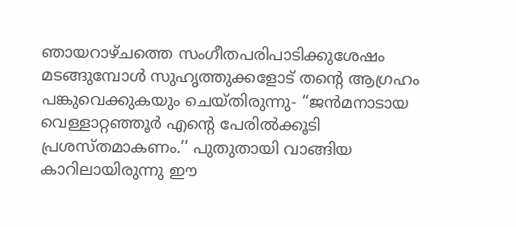ഞായറാഴ്ചത്തെ സംഗീതപരിപാടിക്കുശേഷം മടങ്ങുമ്പോൾ സുഹൃത്തുക്കളോട് തന്റെ ആഗ്രഹം പങ്കുവെക്കുകയും ചെയ്തിരുന്നു- ‘‘ജൻമനാടായ വെള്ളാറ്റഞ്ഞൂർ എന്റെ പേരിൽക്കൂടി പ്രശസ്തമാകണം.’’ പുതുതായി വാങ്ങിയ കാറിലായിരുന്നു ഈ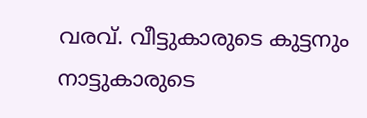വരവ്. വീട്ടുകാരുടെ കുട്ടനും നാട്ടുകാരുടെ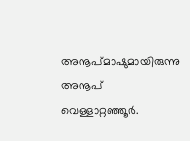അനൂപ്മാഷുമായിരുന്നു അനൂപ് വെള്ളാറ്റഞ്ഞൂർ.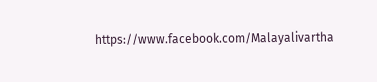https://www.facebook.com/Malayalivartha